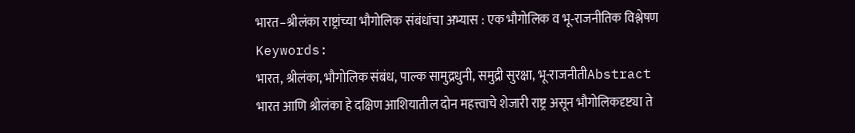भारत–श्रीलंका राष्ट्रांच्या भौगोलिक संबंधांचा अभ्यास : एक भौगोलिक व भू‑राजनीतिक विश्लेषण
Keywords:
भारत, श्रीलंका, भौगोलिक संबंध, पाल्क सामुद्रधुनी, समुद्री सुरक्षा, भू-राजनीतीAbstract
भारत आणि श्रीलंका हे दक्षिण आशियातील दोन महत्त्वाचे शेजारी राष्ट्र असून भौगोलिकदृष्ट्या ते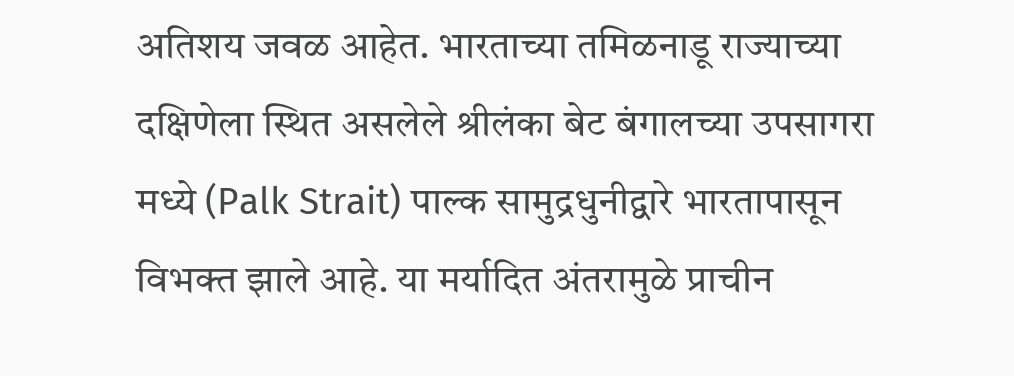अतिशय जवळ आहेत. भारताच्या तमिळनाडू राज्याच्या दक्षिणेला स्थित असलेले श्रीलंका बेट बंगालच्या उपसागरा मध्ये (Palk Strait) पाल्क सामुद्रधुनीद्वारे भारतापासून विभक्त झाले आहे. या मर्यादित अंतरामुळे प्राचीन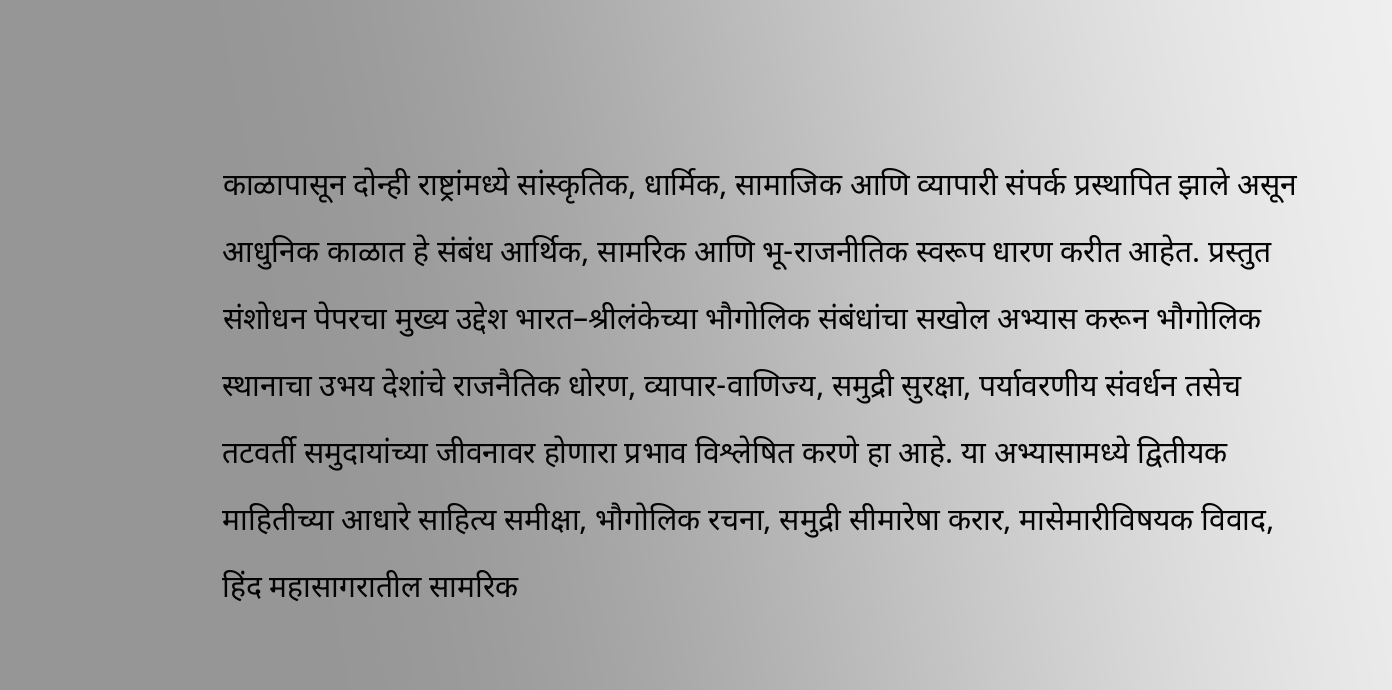काळापासून दोन्ही राष्ट्रांमध्ये सांस्कृतिक, धार्मिक, सामाजिक आणि व्यापारी संपर्क प्रस्थापित झाले असून आधुनिक काळात हे संबंध आर्थिक, सामरिक आणि भू-राजनीतिक स्वरूप धारण करीत आहेत. प्रस्तुत संशोधन पेपरचा मुख्य उद्देश भारत–श्रीलंकेच्या भौगोलिक संबंधांचा सखोल अभ्यास करून भौगोलिक स्थानाचा उभय देशांचे राजनैतिक धोरण, व्यापार-वाणिज्य, समुद्री सुरक्षा, पर्यावरणीय संवर्धन तसेच तटवर्ती समुदायांच्या जीवनावर होणारा प्रभाव विश्लेषित करणे हा आहे. या अभ्यासामध्ये द्वितीयक माहितीच्या आधारे साहित्य समीक्षा, भौगोलिक रचना, समुद्री सीमारेषा करार, मासेमारीविषयक विवाद, हिंद महासागरातील सामरिक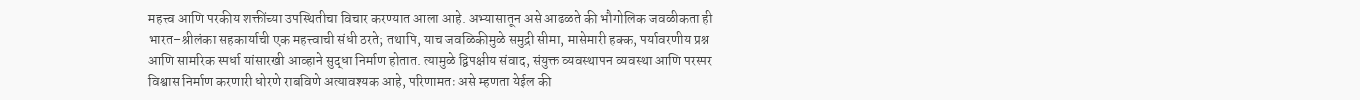महत्त्व आणि परकीय शक्तींच्या उपस्थितीचा विचार करण्यात आला आहे. अभ्यासातून असे आढळते की भौगोलिक जवळीकता ही भारत–श्रीलंका सहकार्याची एक महत्त्वाची संधी ठरते; तथापि, याच जवळिकीमुळे समुद्री सीमा, मासेमारी हक्क, पर्यावरणीय प्रश्न आणि सामरिक स्पर्धा यांसारखी आव्हाने सुद्धा निर्माण होतात. त्यामुळे द्विपक्षीय संवाद, संयुक्त व्यवस्थापन व्यवस्था आणि परस्पर विश्वास निर्माण करणारी धोरणे राबविणे अत्यावश्यक आहे, परिणामतः असे म्हणता येईल की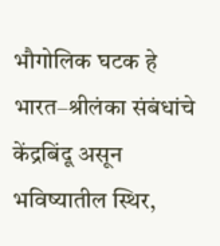भौगोलिक घटक हे भारत–श्रीलंका संबंधांचे केंद्रबिंदू असून भविष्यातील स्थिर,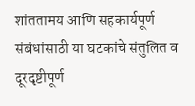शांततामय आणि सहकार्यपूर्ण संबंधांसाठी या घटकांचे संतुलित व दूरदृष्टीपूर्ण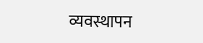व्यवस्थापन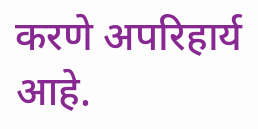करणे अपरिहार्य आहे.